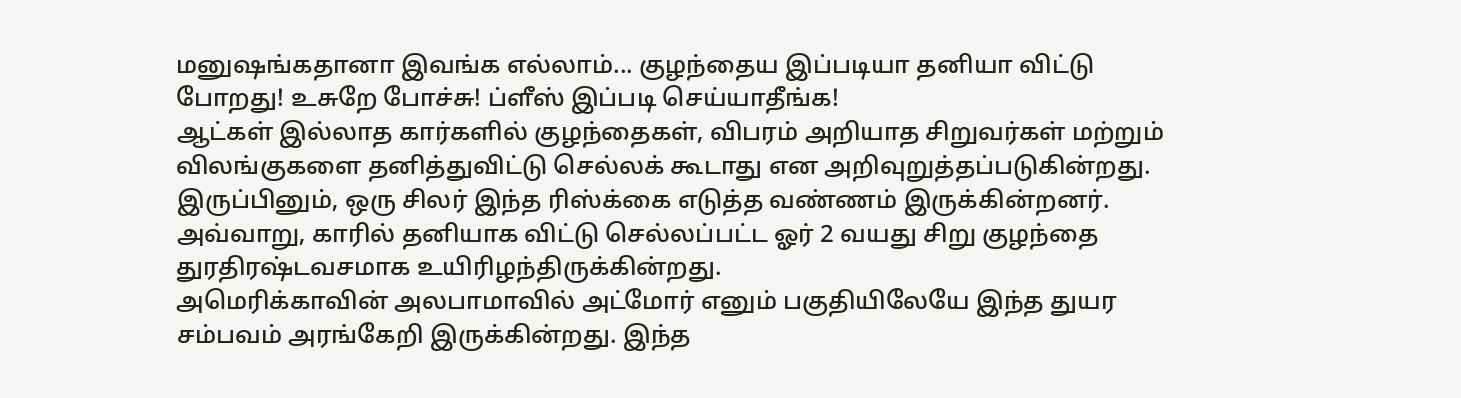மனுஷங்கதானா இவங்க எல்லாம்... குழந்தைய இப்படியா தனியா விட்டு போறது! உசுறே போச்சு! ப்ளீஸ் இப்படி செய்யாதீங்க!
ஆட்கள் இல்லாத கார்களில் குழந்தைகள், விபரம் அறியாத சிறுவர்கள் மற்றும் விலங்குகளை தனித்துவிட்டு செல்லக் கூடாது என அறிவுறுத்தப்படுகின்றது. இருப்பினும், ஒரு சிலர் இந்த ரிஸ்க்கை எடுத்த வண்ணம் இருக்கின்றனர். அவ்வாறு, காரில் தனியாக விட்டு செல்லப்பட்ட ஓர் 2 வயது சிறு குழந்தை துரதிரஷ்டவசமாக உயிரிழந்திருக்கின்றது.
அமெரிக்காவின் அலபாமாவில் அட்மோர் எனும் பகுதியிலேயே இந்த துயர சம்பவம் அரங்கேறி இருக்கின்றது. இந்த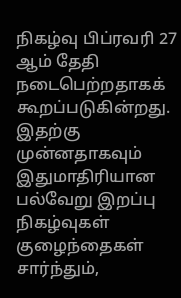நிகழ்வு பிப்ரவரி 27 ஆம் தேதி நடைபெற்றதாகக் கூறப்படுகின்றது. இதற்கு முன்னதாகவும் இதுமாதிரியான பல்வேறு இறப்பு நிகழ்வுகள் குழைந்தைகள் சார்ந்தும்,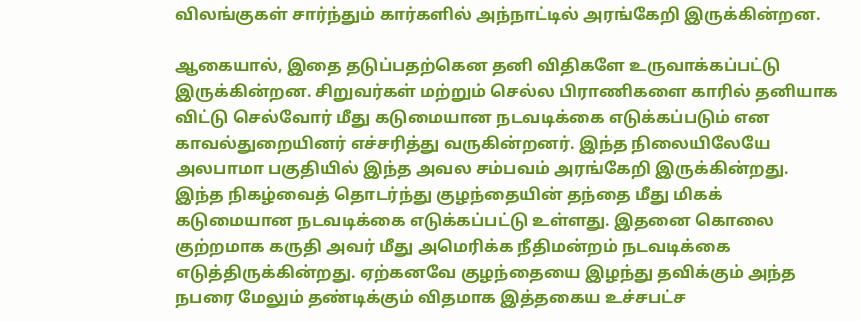விலங்குகள் சார்ந்தும் கார்களில் அந்நாட்டில் அரங்கேறி இருக்கின்றன.

ஆகையால், இதை தடுப்பதற்கென தனி விதிகளே உருவாக்கப்பட்டு இருக்கின்றன. சிறுவர்கள் மற்றும் செல்ல பிராணிகளை காரில் தனியாக விட்டு செல்வோர் மீது கடுமையான நடவடிக்கை எடுக்கப்படும் என காவல்துறையினர் எச்சரித்து வருகின்றனர். இந்த நிலையிலேயே அலபாமா பகுதியில் இந்த அவல சம்பவம் அரங்கேறி இருக்கின்றது.
இந்த நிகழ்வைத் தொடர்ந்து குழந்தையின் தந்தை மீது மிகக் கடுமையான நடவடிக்கை எடுக்கப்பட்டு உள்ளது. இதனை கொலை குற்றமாக கருதி அவர் மீது அமெரிக்க நீதிமன்றம் நடவடிக்கை எடுத்திருக்கின்றது. ஏற்கனவே குழந்தையை இழந்து தவிக்கும் அந்த நபரை மேலும் தண்டிக்கும் விதமாக இத்தகைய உச்சபட்ச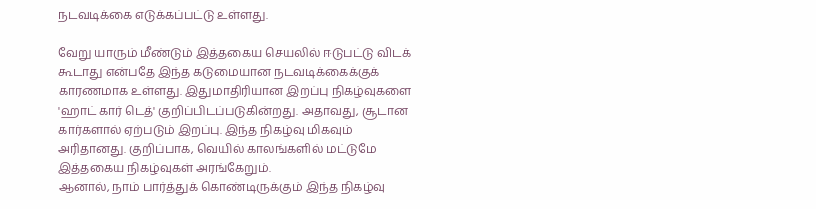நடவடிக்கை எடுக்கப்பட்டு உள்ளது.

வேறு யாரும் மீண்டும் இத்தகைய செயலில் ஈடுபட்டு விடக் கூடாது என்பதே இந்த கடுமையான நடவடிக்கைக்குக் காரணமாக உள்ளது. இதுமாதிரியான இறப்பு நிகழ்வுகளை 'ஹாட் கார் டெத்' குறிப்பிடப்படுகின்றது. அதாவது, சூடான கார்களால் ஏற்படும் இறப்பு. இந்த நிகழ்வு மிகவும் அரிதானது. குறிப்பாக, வெயில் காலங்களில் மட்டுமே இத்தகைய நிகழ்வுகள் அரங்கேறும்.
ஆனால், நாம் பார்த்துக் கொண்டிருக்கும் இந்த நிகழ்வு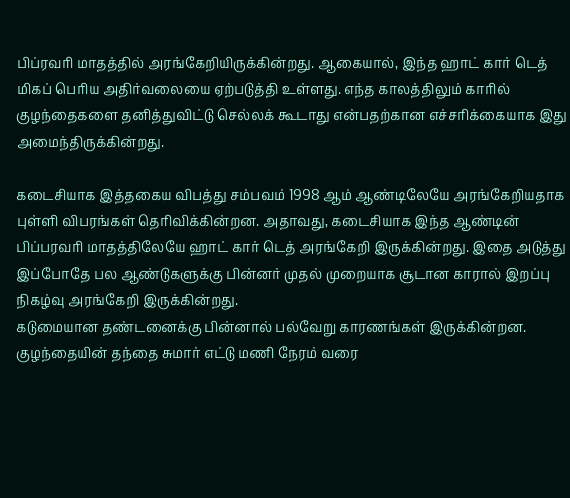பிப்ரவரி மாதத்தில் அரங்கேறியிருக்கின்றது. ஆகையால், இந்த ஹாட் கார் டெத் மிகப் பெரிய அதிர்வலையை ஏற்படுத்தி உள்ளது. எந்த காலத்திலும் காரில் குழந்தைகளை தனித்துவிட்டு செல்லக் கூடாது என்பதற்கான எச்சரிக்கையாக இது அமைந்திருக்கின்றது.

கடைசியாக இத்தகைய விபத்து சம்பவம் 1998 ஆம் ஆண்டிலேயே அரங்கேறியதாக புள்ளி விபரங்கள் தெரிவிக்கின்றன. அதாவது, கடைசியாக இந்த ஆண்டின் பிப்பரவரி மாதத்திலேயே ஹாட் கார் டெத் அரங்கேறி இருக்கின்றது. இதை அடுத்து இப்போதே பல ஆண்டுகளுக்கு பின்னர் முதல் முறையாக சூடான காரால் இறப்பு நிகழ்வு அரங்கேறி இருக்கின்றது.
கடுமையான தண்டனைக்கு பின்னால் பல்வேறு காரணங்கள் இருக்கின்றன. குழந்தையின் தந்தை சுமார் எட்டு மணி நேரம் வரை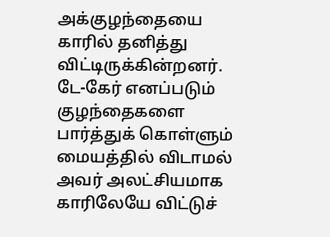அக்குழந்தையை காரில் தனித்து விட்டிருக்கின்றனர். டே-கேர் எனப்படும் குழந்தைகளை பார்த்துக் கொள்ளும் மையத்தில் விடாமல் அவர் அலட்சியமாக காரிலேயே விட்டுச்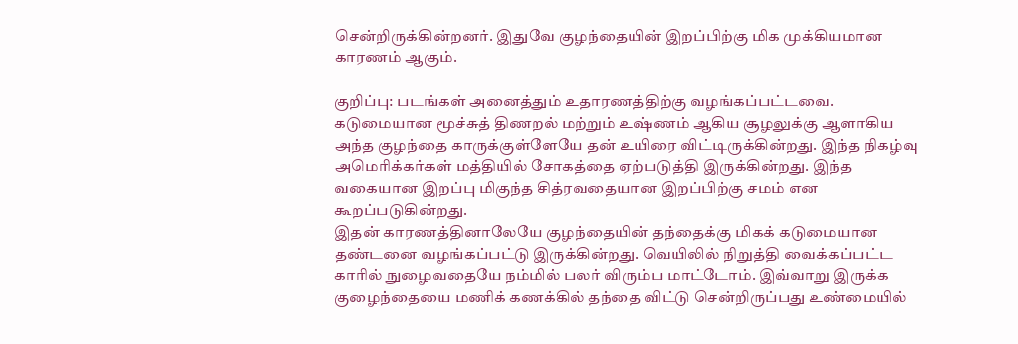சென்றிருக்கின்றனர். இதுவே குழந்தையின் இறப்பிற்கு மிக முக்கியமான காரணம் ஆகும்.

குறிப்பு: படங்கள் அனைத்தும் உதாரணத்திற்கு வழங்கப்பட்டவை.
கடுமையான மூச்சுத் திணறல் மற்றும் உஷ்ணம் ஆகிய சூழலுக்கு ஆளாகிய அந்த குழந்தை காருக்குள்ளேயே தன் உயிரை விட்டிருக்கின்றது. இந்த நிகழ்வு அமெரிக்கர்கள் மத்தியில் சோகத்தை ஏற்படுத்தி இருக்கின்றது. இந்த வகையான இறப்பு மிகுந்த சித்ரவதையான இறப்பிற்கு சமம் என கூறப்படுகின்றது.
இதன் காரணத்தினாலேயே குழந்தையின் தந்தைக்கு மிகக் கடுமையான தண்டனை வழங்கப்பட்டு இருக்கின்றது. வெயிலில் நிறுத்தி வைக்கப்பட்ட காரில் நுழைவதையே நம்மில் பலர் விரும்ப மாட்டோம். இவ்வாறு இருக்க குழைந்தையை மணிக் கணக்கில் தந்தை விட்டு சென்றிருப்பது உண்மையில்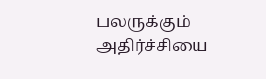பலருக்கும் அதிர்ச்சியை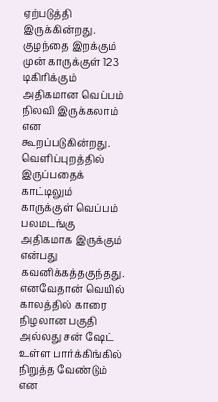ஏற்படுத்தி இருக்கின்றது.
குழந்தை இறக்கும் முன் காருக்குள் 123 டிகிரிக்கும் அதிகமான வெப்பம் நிலவி இருக்கலாம் என கூறப்படுகின்றது. வெளிப்புறத்தில் இருப்பதைக் காட்டிலும் காருக்குள் வெப்பம் பலமடங்கு அதிகமாக இருக்கும் என்பது கவனிக்கத்தகுந்தது. எனவேதான் வெயில் காலத்தில் காரை நிழலான பகுதி அல்லது சன் ஷேட் உள்ள பார்க்கிங்கில் நிறுத்த வேண்டும் என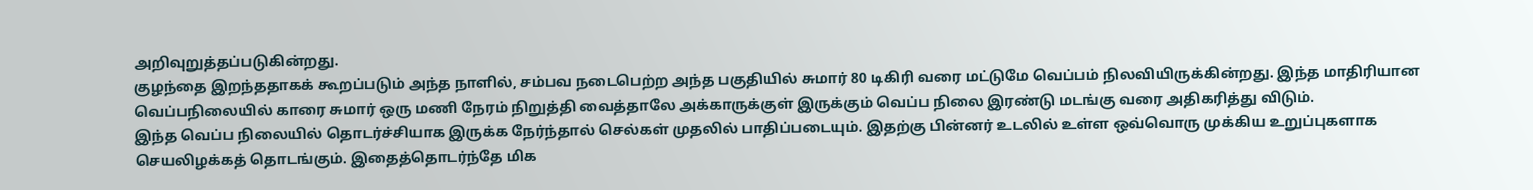அறிவுறுத்தப்படுகின்றது.
குழந்தை இறந்ததாகக் கூறப்படும் அந்த நாளில், சம்பவ நடைபெற்ற அந்த பகுதியில் சுமார் 80 டிகிரி வரை மட்டுமே வெப்பம் நிலவியிருக்கின்றது. இந்த மாதிரியான வெப்பநிலையில் காரை சுமார் ஒரு மணி நேரம் நிறுத்தி வைத்தாலே அக்காருக்குள் இருக்கும் வெப்ப நிலை இரண்டு மடங்கு வரை அதிகரித்து விடும்.
இந்த வெப்ப நிலையில் தொடர்ச்சியாக இருக்க நேர்ந்தால் செல்கள் முதலில் பாதிப்படையும். இதற்கு பின்னர் உடலில் உள்ள ஒவ்வொரு முக்கிய உறுப்புகளாக செயலிழக்கத் தொடங்கும். இதைத்தொடர்ந்தே மிக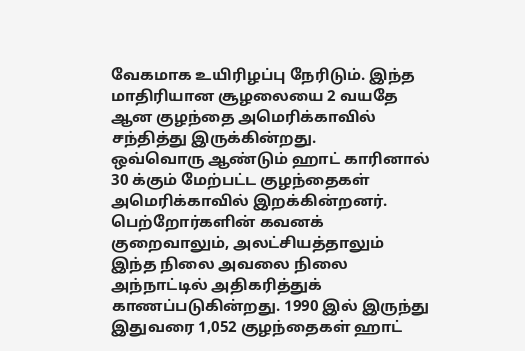வேகமாக உயிரிழப்பு நேரிடும். இந்த மாதிரியான சூழலையை 2 வயதே ஆன குழந்தை அமெரிக்காவில் சந்தித்து இருக்கின்றது.
ஒவ்வொரு ஆண்டும் ஹாட் காரினால் 30 க்கும் மேற்பட்ட குழந்தைகள் அமெரிக்காவில் இறக்கின்றனர். பெற்றோர்களின் கவனக் குறைவாலும், அலட்சியத்தாலும் இந்த நிலை அவலை நிலை அந்நாட்டில் அதிகரித்துக் காணப்படுகின்றது. 1990 இல் இருந்து இதுவரை 1,052 குழந்தைகள் ஹாட்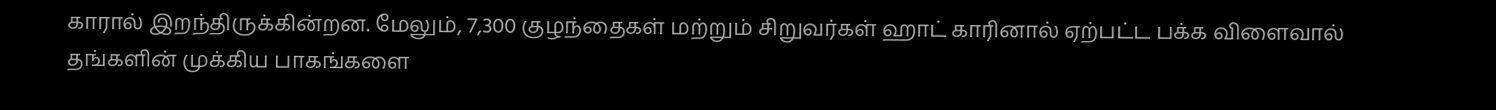காரால் இறந்திருக்கின்றன. மேலும், 7,300 குழந்தைகள் மற்றும் சிறுவர்கள் ஹாட் காரினால் ஏற்பட்ட பக்க விளைவால் தங்களின் முக்கிய பாகங்களை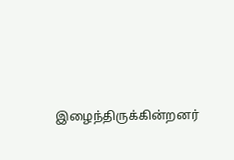இழைந்திருக்கின்றனர்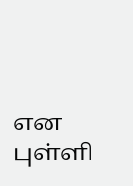என புள்ளி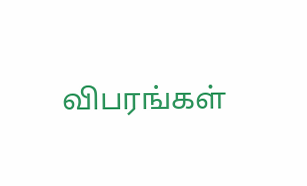விபரங்கள்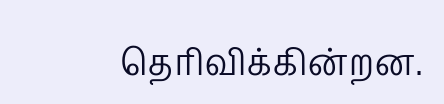தெரிவிக்கின்றன.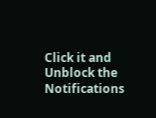Click it and Unblock the Notifications